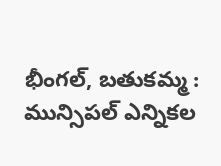భీంగల్, బతుకమ్మ :
మున్సిపల్ ఎన్నికల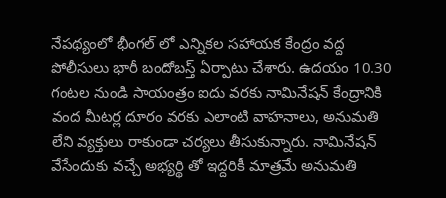నేపథ్యంలో భీంగల్ లో ఎన్నికల సహాయక కేంద్రం వద్ద పోలీసులు భారీ బందోబస్త్ ఏర్పాటు చేశారు. ఉదయం 10.30 గంటల నుండి సాయంత్రం ఐదు వరకు నామినేషన్ కేంద్రానికి వంద మీటర్ల దూరం వరకు ఎలాంటి వాహనాలు, అనుమతి లేని వ్యక్తులు రాకుండా చర్యలు తీసుకున్నారు. నామినేషన్ వేసేందుకు వచ్చే అభ్యర్థి తో ఇద్దరికీ మాత్రమే అనుమతి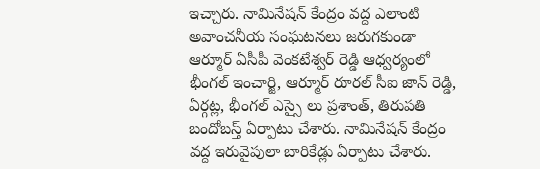ఇచ్చారు. నామినేషన్ కేంద్రం వద్ద ఎలాంటి అవాంచనీయ సంఘటనలు జరుగకుండా ఆర్మూర్ ఏసీపీ వెంకటేశ్వర్ రెడ్డి ఆధ్వర్యంలో భీంగల్ ఇంచార్జి, ఆర్మూర్ రూరల్ సీఐ జాన్ రెడ్డి, ఏర్గట్ల, భీంగల్ ఎస్సై లు ప్రశాంత్, తిరుపతి బందోబస్త్ ఏర్పాటు చేశారు. నామినేషన్ కేంద్రం వద్ద ఇరువైపులా బారికేడ్లు ఏర్పాటు చేశారు.